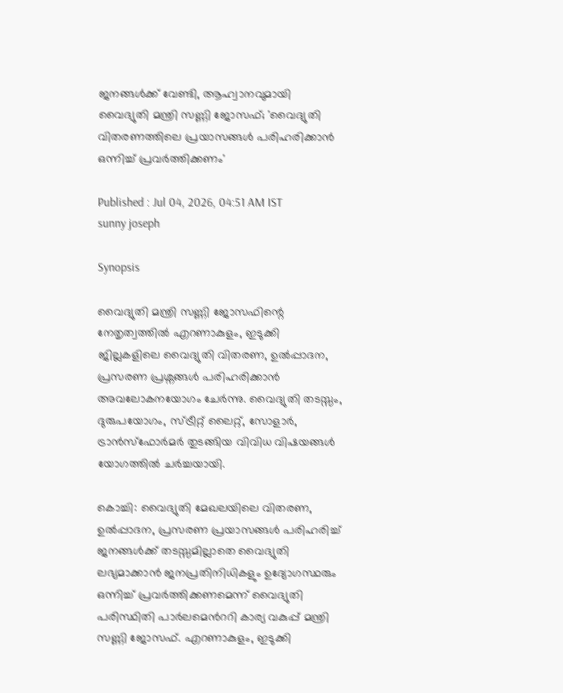ജനങ്ങൾക്ക് വേണ്ടി, ആഹ്വാനവുമായി വൈദ്യുതി മന്ത്രി സണ്ണി ജോസഫ്; 'വൈദ്യുതി വിതരണത്തിലെ പ്രയാസങ്ങൾ പരിഹരിക്കാൻ ഒന്നിച്ച് പ്രവർത്തിക്കണം'

Published : Jul 04, 2026, 04:51 AM IST
sunny joseph

Synopsis

വൈദ്യുതി മന്ത്രി സണ്ണി ജോസഫിന്റെ നേതൃത്വത്തിൽ എറണാകുളം, ഇടുക്കി ജില്ലകളിലെ വൈദ്യുതി വിതരണ, ഉൽപ്പാദന, പ്രസരണ പ്രശ്നങ്ങൾ പരിഹരിക്കാൻ അവലോകനയോഗം ചേർന്നു. വൈദ്യുതി തടസ്സം, ദുരുപയോഗം, സ്ട്രീറ്റ് ലൈറ്റ്, സോളാർ, ട്രാൻസ്ഫോർമർ തുടങ്ങിയ വിവിധ വിഷയങ്ങൾ യോഗത്തിൽ ചർച്ചയായി.

കൊച്ചി: വൈദ്യുതി മേഖലയിലെ വിതരണ, ഉൽപ്പാദന, പ്രസരണ പ്രയാസങ്ങൾ പരിഹരിച്ച് ജനങ്ങൾക്ക് തടസ്സമില്ലാതെ വൈദ്യുതി ലഭ്യമാക്കാൻ ജനപ്രതിനിധികളും ഉദ്യോഗസ്ഥരും ഒന്നിച്ച് പ്രവർത്തിക്കണമെന്ന് വൈദ്യുതി പരിസ്ഥിതി പാർലമെന്‍ററി കാര്യ വകുപ്പ് മന്ത്രി സണ്ണി ജോസഫ്. എറണാകുളം, ഇടുക്കി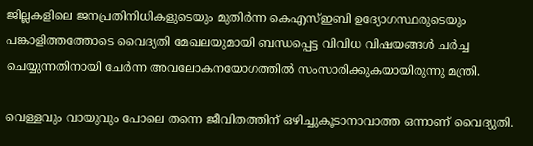ജില്ലകളിലെ ജനപ്രതിനിധികളുടെയും മുതിർന്ന കെഎസ്ഇബി ഉദ്യോഗസ്ഥരുടെയും പങ്കാളിത്തത്തോടെ വൈദ്യതി മേഖലയുമായി ബന്ധപ്പെട്ട വിവിധ വിഷയങ്ങൾ ചർച്ച ചെയ്യുന്നതിനായി ചേർന്ന അവലോകനയോഗത്തിൽ സംസാരിക്കുകയായിരുന്നു മന്ത്രി.

വെള്ളവും വായുവും പോലെ തന്നെ ജീവിതത്തിന് ഒഴിച്ചുകൂടാനാവാത്ത ഒന്നാണ് വൈദ്യുതി.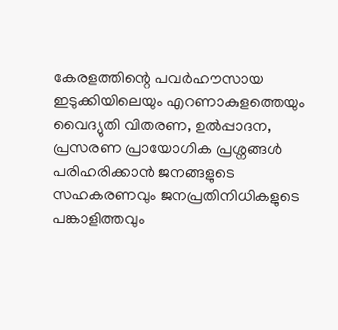കേരളത്തിന്റെ പവർഹൗസായ ഇടുക്കിയിലെയും എറണാകുളത്തെയും വൈദ്യുതി വിതരണ, ഉൽപ്പാദന, പ്രസരണ പ്രായോഗിക പ്രശ്നങ്ങൾ പരിഹരിക്കാൻ ജനങ്ങളുടെ സഹകരണവും ജനപ്രതിനിധികളുടെ പങ്കാളിത്തവും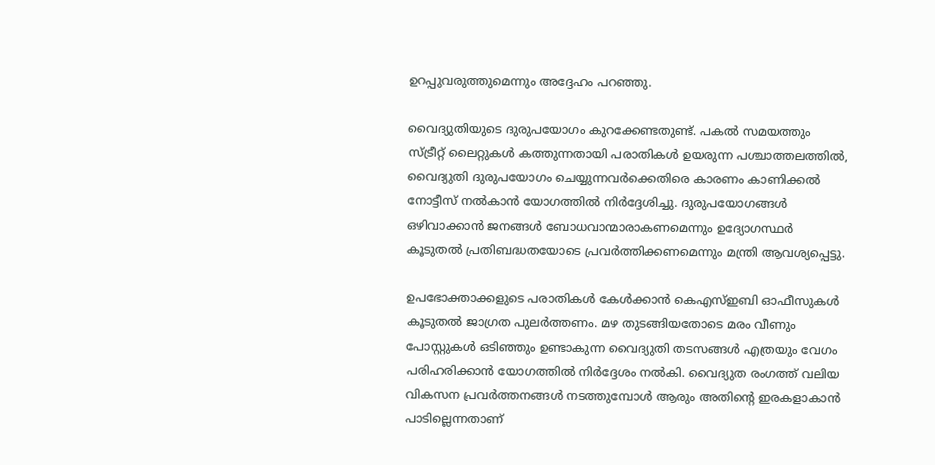ഉറപ്പുവരുത്തുമെന്നും അദ്ദേഹം പറഞ്ഞു.

വൈദ്യുതിയുടെ ദുരുപയോഗം കുറക്കേണ്ടതുണ്ട്. പകൽ സമയത്തും സ്ട്രീറ്റ് ലൈറ്റുകൾ കത്തുന്നതായി പരാതികൾ ഉയരുന്ന പശ്ചാത്തലത്തിൽ, വൈദ്യുതി ദുരുപയോഗം ചെയ്യുന്നവർക്കെതിരെ കാരണം കാണിക്കൽ നോട്ടീസ് നൽകാൻ യോഗത്തിൽ നിർദ്ദേശിച്ചു. ദുരുപയോഗങ്ങൾ ഒഴിവാക്കാൻ ജനങ്ങൾ ബോധവാന്മാരാകണമെന്നും ഉദ്യോഗസ്ഥർ കൂടുതൽ പ്രതിബദ്ധതയോടെ പ്രവർത്തിക്കണമെന്നും മന്ത്രി ആവശ്യപ്പെട്ടു.

ഉപഭോക്താക്കളുടെ പരാതികൾ കേൾക്കാൻ കെഎസ്ഇബി ഓഫീസുകൾ കൂടുതൽ ജാഗ്രത പുലർത്തണം. മഴ തുടങ്ങിയതോടെ മരം വീണും പോസ്റ്റുകൾ ഒടിഞ്ഞും ഉണ്ടാകുന്ന വൈദ്യുതി തടസങ്ങൾ എത്രയും വേഗം പരിഹരിക്കാൻ യോഗത്തിൽ നിർദ്ദേശം നൽകി. വൈദ്യുത രംഗത്ത് വലിയ വികസന പ്രവർത്തനങ്ങൾ നടത്തുമ്പോൾ ആരും അതിന്‍റെ ഇരകളാകാൻ പാടില്ലെന്നതാണ്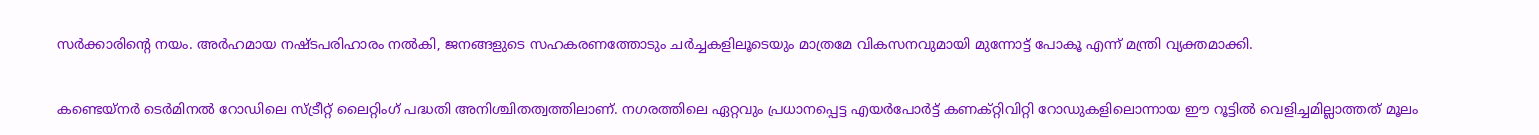സർക്കാരിന്‍റെ നയം. അർഹമായ നഷ്ടപരിഹാരം നൽകി, ജനങ്ങളുടെ സഹകരണത്തോടും ചർച്ചകളിലൂടെയും മാത്രമേ വികസനവുമായി മുന്നോട്ട് പോകൂ എന്ന് മന്ത്രി വ്യക്തമാക്കി.

കണ്ടെയ്നർ ടെർമിനൽ റോഡിലെ സ്ട്രീറ്റ് ലൈറ്റിംഗ് പദ്ധതി അനിശ്ചിതത്വത്തിലാണ്. നഗരത്തിലെ ഏറ്റവും പ്രധാനപ്പെട്ട എയർപോർട്ട് കണക്റ്റിവിറ്റി റോഡുകളിലൊന്നായ ഈ റൂട്ടിൽ വെളിച്ചമില്ലാത്തത് മൂലം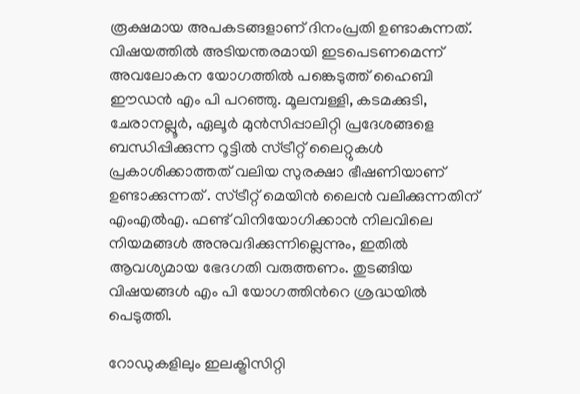രൂക്ഷമായ അപകടങ്ങളാണ് ദിനംപ്രതി ഉണ്ടാകുന്നത്. വിഷയത്തിൽ അടിയന്തരമായി ഇടപെടണമെന്ന് അവലോകന യോഗത്തിൽ പങ്കെടുത്ത് ഹൈബി ഈഡൻ എം പി പറഞ്ഞു. മൂലമ്പള്ളി, കടമക്കുടി, ചേരാനല്ലൂർ, ഏലൂർ മുൻസിപ്പാലിറ്റി പ്രദേശങ്ങളെ ബന്ധിപ്പിക്കുന്ന റൂട്ടിൽ സ്ട്രീറ്റ് ലൈറ്റുകൾ പ്രകാശിക്കാത്തത് വലിയ സുരക്ഷാ ഭീഷണിയാണ് ഉണ്ടാക്കുന്നത് . സ്ട്രീറ്റ് മെയിൻ ലൈൻ വലിക്കുന്നതിന് എംഎൽഎ. ഫണ്ട് വിനിയോഗിക്കാൻ നിലവിലെ നിയമങ്ങൾ അനുവദിക്കുന്നില്ലെന്നും, ഇതിൽ ആവശ്യമായ ഭേദഗതി വരുത്തണം. തുടങ്ങിയ വിഷയങ്ങൾ എം പി യോഗത്തിന്‍റെ ശ്രദ്ധയിൽ പെടുത്തി.

റോഡുകളിലും ഇലക്ട്രിസിറ്റി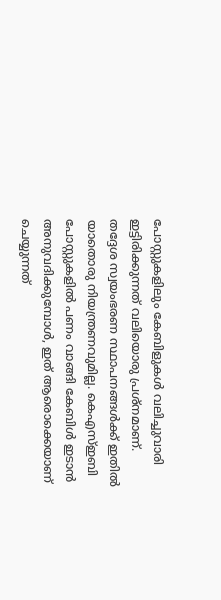പോസ്റ്റുകളിലും കേബിളുകൾ വലിച്ചുവാരി ഇട്ടിരിക്കുന്നത് വലിയൊരു പ്രശ്നമാണ്. തദ്ദേശ സ്വയംഭരണ സ്ഥാപനങ്ങൾക്ക് ഇതിൽ യാതൊരു നിയന്ത്രണവുമില്ല. കെഎസ്ഇബി പോസ്റ്റുകളിൽ പണം വാങ്ങി കേബിൾ ഇടാൻ അനുവദിക്കുമ്പോൾ, ഇത് ആരൊക്കെയാണ് ചെയ്യുന്നത്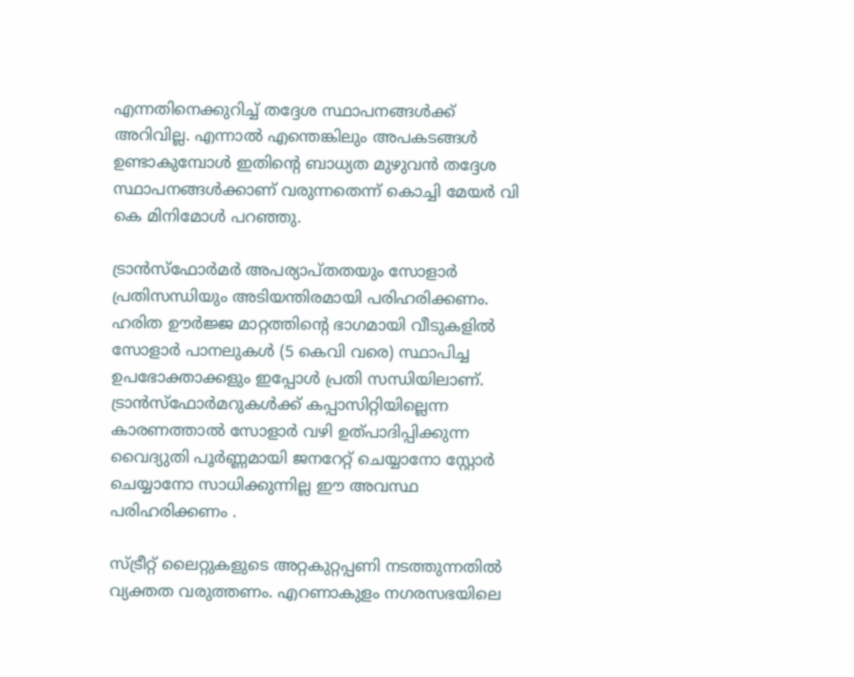എന്നതിനെക്കുറിച്ച് തദ്ദേശ സ്ഥാപനങ്ങൾക്ക് അറിവില്ല. എന്നാൽ എന്തെങ്കിലും അപകടങ്ങൾ ഉണ്ടാകുമ്പോൾ ഇതിന്റെ ബാധ്യത മുഴുവൻ തദ്ദേശ സ്ഥാപനങ്ങൾക്കാണ് വരുന്നതെന്ന് കൊച്ചി മേയർ വി കെ മിനിമോൾ പറഞ്ഞു.

ട്രാൻസ്ഫോർമർ അപര്യാപ്തതയും സോളാർ പ്രതിസന്ധിയും അടിയന്തിരമായി പരിഹരിക്കണം. ഹരിത ഊർജ്ജ മാറ്റത്തിന്റെ ഭാഗമായി വീടുകളിൽ സോളാർ പാനലുകൾ (5 കെവി വരെ) സ്ഥാപിച്ച ഉപഭോക്താക്കളും ഇപ്പോൾ പ്രതി സന്ധിയിലാണ്. ട്രാൻസ്ഫോർമറുകൾക്ക് കപ്പാസിറ്റിയില്ലെന്ന കാരണത്താൽ സോളാർ വഴി ഉത്പാദിപ്പിക്കുന്ന വൈദ്യുതി പൂർണ്ണമായി ജനറേറ്റ് ചെയ്യാനോ സ്റ്റോർ ചെയ്യാനോ സാധിക്കുന്നില്ല ഈ അവസ്ഥ പരിഹരിക്കണം .

സ്ട്രീറ്റ് ലൈറ്റുകളുടെ അറ്റകുറ്റപ്പണി നടത്തുന്നതിൽ വ്യക്തത വരുത്തണം. എറണാകുളം നഗരസഭയിലെ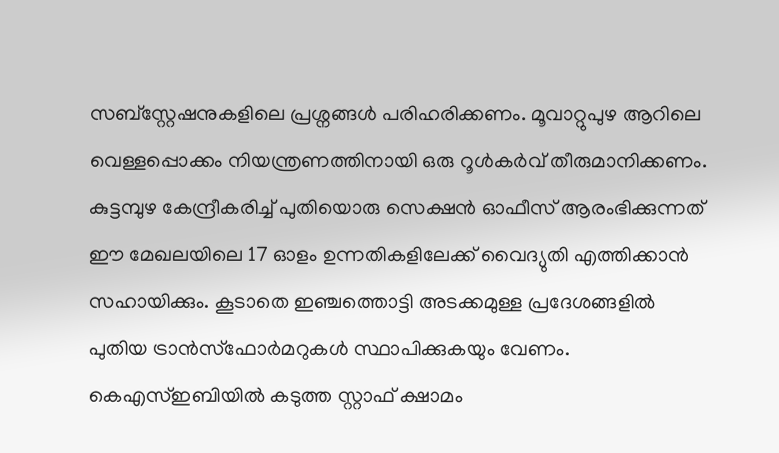സബ്സ്റ്റേഷനുകളിലെ പ്രശ്നങ്ങൾ പരിഹരിക്കണം. മൂവാറ്റുപുഴ ആറിലെ വെള്ളപ്പൊക്കം നിയന്ത്രണത്തിനായി ഒരു റൂൾകർവ് തീരുമാനിക്കണം. കുട്ടമ്പുഴ കേന്ദ്രീകരിച്ച് പുതിയൊരു സെക്ഷൻ ഓഫീസ് ആരംഭിക്കുന്നത് ഈ മേഖലയിലെ 17 ഓളം ഉന്നതികളിലേക്ക് വൈദ്യുതി എത്തിക്കാൻ സഹായിക്കും. കൂടാതെ ഇഞ്ചത്തൊട്ടി അടക്കമുള്ള പ്രദേശങ്ങളിൽ പുതിയ ട്രാൻസ്ഫോർമറുകൾ സ്ഥാപിക്കുകയും വേണം. കെഎസ്ഇബിയിൽ കടുത്ത സ്റ്റാഫ് ക്ഷാമം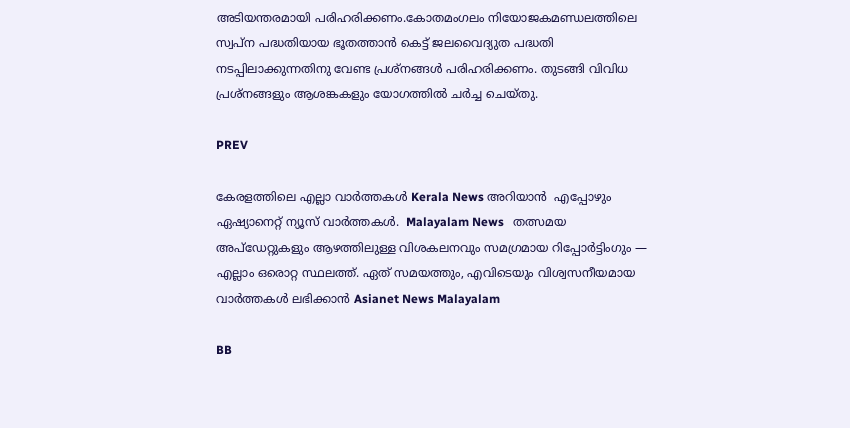അടിയന്തരമായി പരിഹരിക്കണം.കോതമംഗലം നിയോജകമണ്ഡലത്തിലെ സ്വപ്ന പദ്ധതിയായ ഭൂതത്താൻ കെട്ട് ജലവൈദ്യുത പദ്ധതി നടപ്പിലാക്കുന്നതിനു വേണ്ട പ്രശ്‌നങ്ങൾ പരിഹരിക്കണം. തുടങ്ങി വിവിധ പ്രശ്‌നങ്ങളും ആശങ്കകളും യോഗത്തിൽ ചർച്ച ചെയ്തു.

PREV

കേരളത്തിലെ എല്ലാ വാർത്തകൾ Kerala News അറിയാൻ  എപ്പോഴും ഏഷ്യാനെറ്റ് ന്യൂസ് വാർത്തകൾ.  Malayalam News   തത്സമയ അപ്‌ഡേറ്റുകളും ആഴത്തിലുള്ള വിശകലനവും സമഗ്രമായ റിപ്പോർട്ടിംഗും — എല്ലാം ഒരൊറ്റ സ്ഥലത്ത്. ഏത് സമയത്തും, എവിടെയും വിശ്വസനീയമായ വാർത്തകൾ ലഭിക്കാൻ Asianet News Malayalam

BB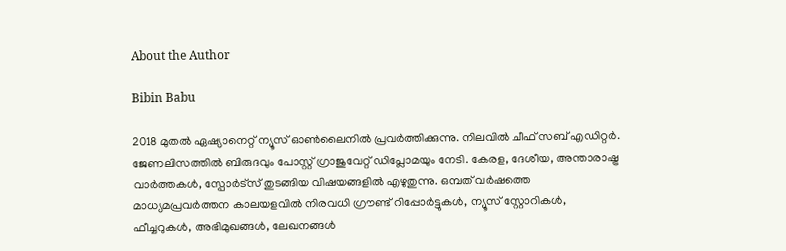About the Author

Bibin Babu

2018 മുതല്‍ ഏഷ്യാനെറ്റ് ന്യൂസ് ഓണ്‍ലൈനില്‍ പ്രവര്‍ത്തിക്കുന്നു. നിലവില്‍ ചീഫ് സബ് എഡിറ്റർ. ജേണലിസത്തില്‍ ബിരുദവും പോസ്റ്റ് ഗ്രാജുവേറ്റ് ഡിപ്ലോമയും നേടി. കേരള, ദേശീയ, അന്താരാഷ്ട്ര വാര്‍ത്തകള്‍, സ്പോര്‍ട്സ് തുടങ്ങിയ വിഷയങ്ങളില്‍ എഴുതുന്നു. ഒമ്പത് വര്‍ഷത്തെ മാധ്യമപ്രവര്‍ത്തന കാലയളവില്‍ നിരവധി ഗ്രൗണ്ട് റിപ്പോര്‍ട്ടുകള്‍, ന്യൂസ് സ്റ്റോറികള്‍, ഫീച്ചറുകള്‍, അഭിമുഖങ്ങള്‍, ലേഖനങ്ങള്‍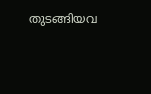തുടങ്ങിയവ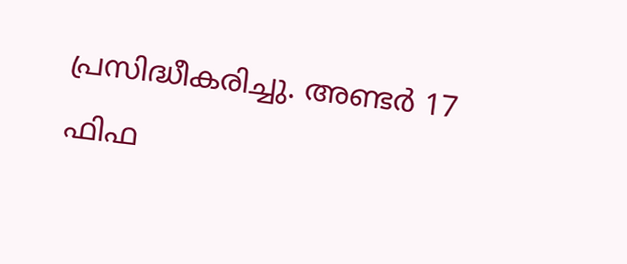പ്രസിദ്ധീകരിച്ചു. അണ്ടര്‍ 17 ഫിഫ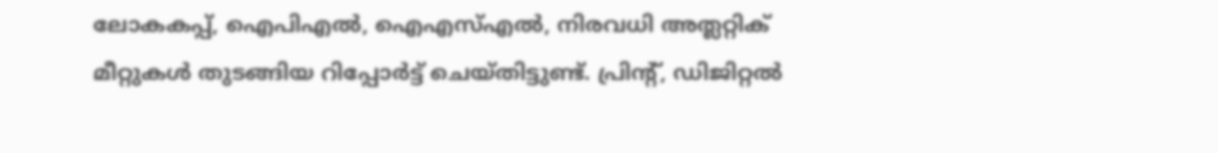ലോകകപ്പ്, ഐപിഎൽ, ഐഎസ്എൽ, നിരവധി അത്ലറ്റിക് മീറ്റുകൾ തുടങ്ങിയ റിപ്പോര്‍ട്ട് ചെയ്തിട്ടുണ്ട്. പ്രിന്‍റ്, ഡിജിറ്റല്‍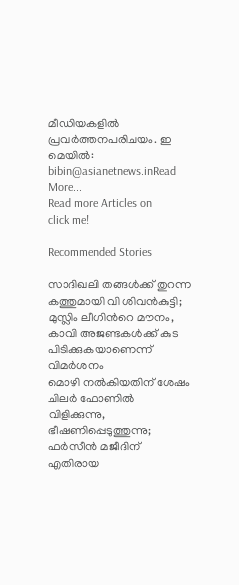മീഡിയകളില്‍ പ്രവര്‍ത്തനപരിചയം. ഇ മെയില്‍: bibin@asianetnews.inRead More...
Read more Articles on
click me!

Recommended Stories

സാദിഖലി തങ്ങൾക്ക് തുറന്ന കത്തുമായി വി ശിവൻകുട്ടി; മുസ്ലിം ലീഗിന്‍റെ മൗനം, കാവി അജണ്ടകൾക്ക് കുട പിടിക്കുകയാണെന്ന് വിമർശനം
മൊഴി നൽകിയതിന് ശേഷം ചിലർ ഫോണിൽ വിളിക്കുന്നു, ഭീഷണിപ്പെടുത്തുന്നു; ഫർസീൻ മജീദിന് എതിരായ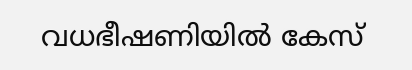വധഭീഷണിയിൽ കേസ്